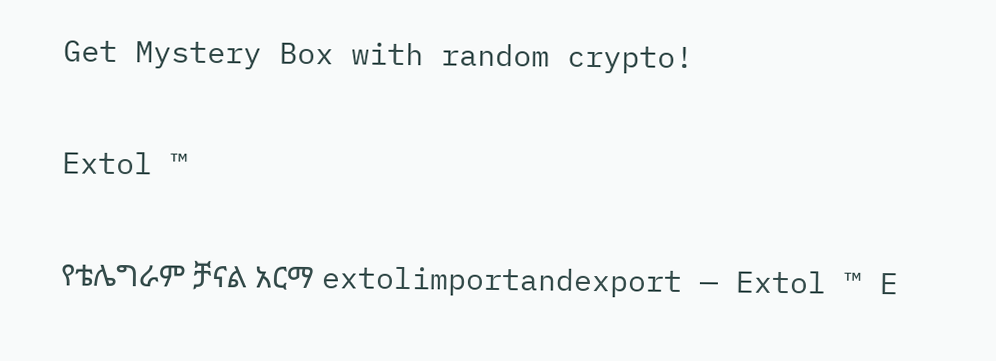Get Mystery Box with random crypto!

Extol ™

የቴሌግራም ቻናል አርማ extolimportandexport — Extol ™ E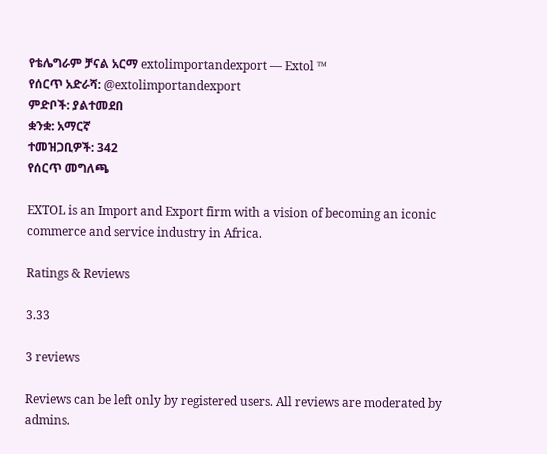የቴሌግራም ቻናል አርማ extolimportandexport — Extol ™
የሰርጥ አድራሻ: @extolimportandexport
ምድቦች: ያልተመደበ
ቋንቋ: አማርኛ
ተመዝጋቢዎች: 342
የሰርጥ መግለጫ

EXTOL is an Import and Export firm with a vision of becoming an iconic commerce and service industry in Africa.

Ratings & Reviews

3.33

3 reviews

Reviews can be left only by registered users. All reviews are moderated by admins.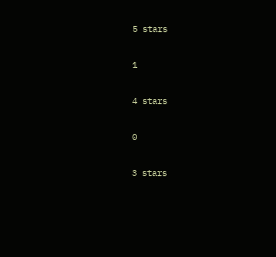5 stars

1

4 stars

0

3 stars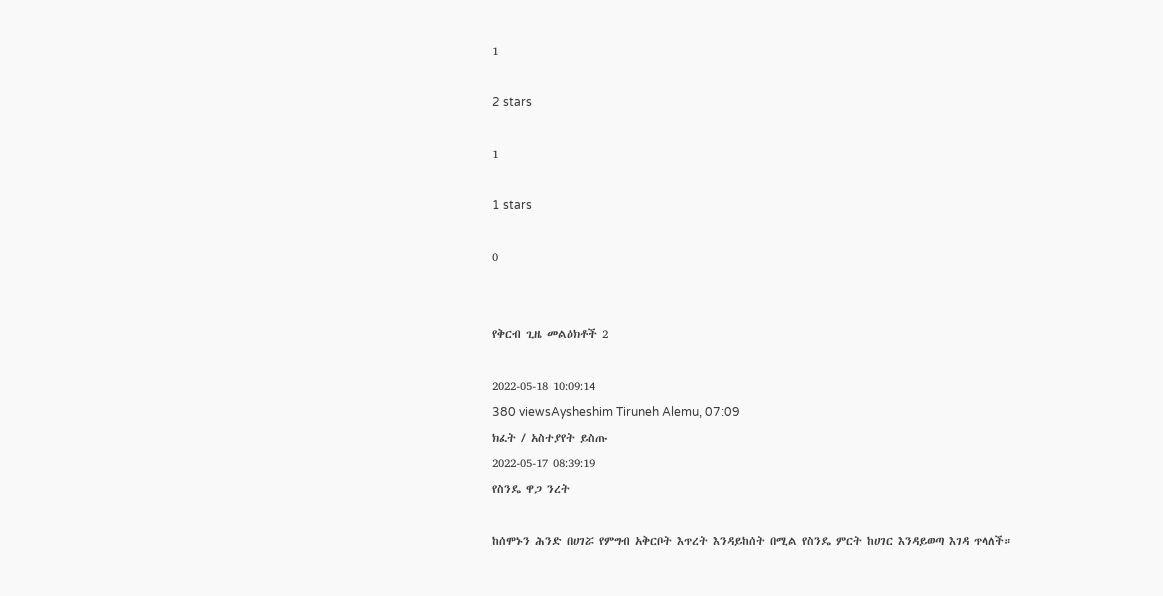1

2 stars

1

1 stars

0


የቅርብ ጊዜ መልዕክቶች 2

2022-05-18 10:09:14
380 viewsAysheshim Tiruneh Alemu, 07:09
ክፈት / አስተያየት ይስጡ
2022-05-17 08:39:19
የስንዴ ዋጋ ንረት

ከሰሞኑን ሕንድ በሀገሯ የምግብ አቅርቦት እጥረት እንዳይከሰት በሚል የስንዴ ምርት ከሀገር እንዳይወጣ እገዳ ጥላለች።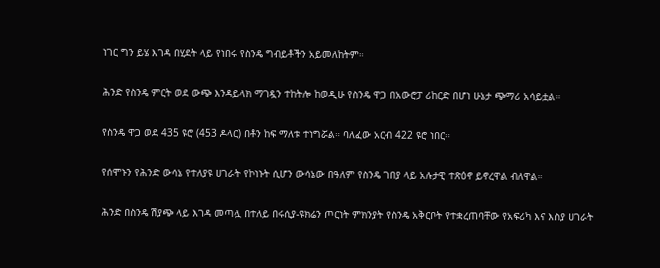ነገር ግን ይሄ እገዳ በሂደት ላይ የነበሩ የስንዴ ግብይቶችን አይመለከትም።

ሕንድ የስንዴ ምርት ወደ ውጭ እንዳይላክ ማገዷን ተከትሎ ከወዲሁ የስንዴ ዋጋ በአውሮፓ ሪከርድ በሆነ ሁኔታ ጭማሪ አሳይቷል።

የስንዴ ዋጋ ወደ 435 ዩሮ (453 ዶላር) በቶን ከፍ ማለቱ ተነግሯል። ባለፈው አርብ 422 ዩሮ ነበር።

የሰሞኑን የሕንድ ውሳኔ የተለያዩ ሀገራት የኮነኑት ሲሆን ውሳኔው በዓለም የስንዴ ገበያ ላይ አሉታዊ ተጽዕኖ ይኖረዋል ብለዋል።

ሕንድ በስንዴ ሽያጭ ላይ እገዳ መጣሏ በተለይ በሩሲያ-ዩክሬን ጦርነት ምክንያት የስንዴ አቅርቦት የተቋረጠባቸው የአፍሪካ እና እስያ ሀገራት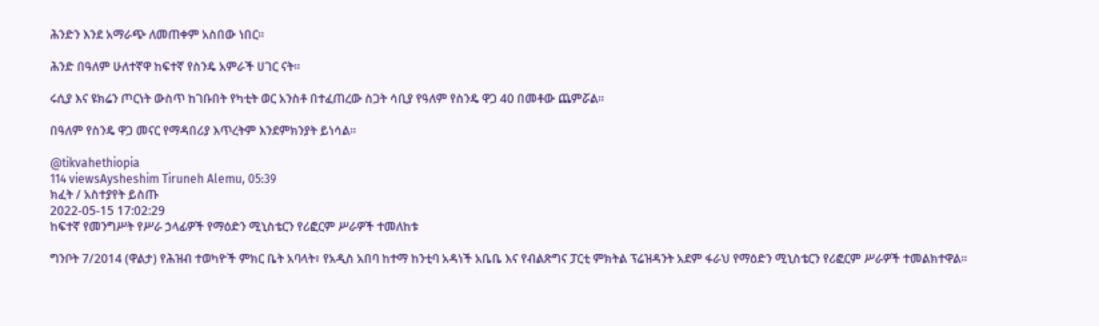ሕንድን እንደ አማራጭ ለመጠቀም አስበው ነበር።

ሕንድ በዓለም ሁለተኛዋ ከፍተኛ የስንዴ አምራች ሀገር ናት።

ሩሲያ እና ዩክሬን ጦርነት ውስጥ ከገቡበት የካቲት ወር አንስቶ በተፈጠረው ስጋት ሳቢያ የዓለም የስንዴ ዋጋ 40 በመቶው ጨምሯል።

በዓለም የስንዴ ዋጋ መናር የማዳበሪያ እጥረትም እንደምክንያት ይነሳል።

@tikvahethiopia
114 viewsAysheshim Tiruneh Alemu, 05:39
ክፈት / አስተያየት ይስጡ
2022-05-15 17:02:29
ከፍተኛ የመንግሥት የሥራ ኃላፊዎች የማዕድን ሚኒስቴርን የሪፎርም ሥራዎች ተመለከቱ

ግንቦት 7/2014 (ዋልታ) የሕዝብ ተወካዮች ምክር ቤት አባላት፣ የአዲስ አበባ ከተማ ከንቲባ አዳነች አቤቤ እና የብልጽግና ፓርቲ ምክትል ፕሬዝዳንት አደም ፋራህ የማዕድን ሚኒስቴርን የሪፎርም ሥራዎች ተመልክተዋል።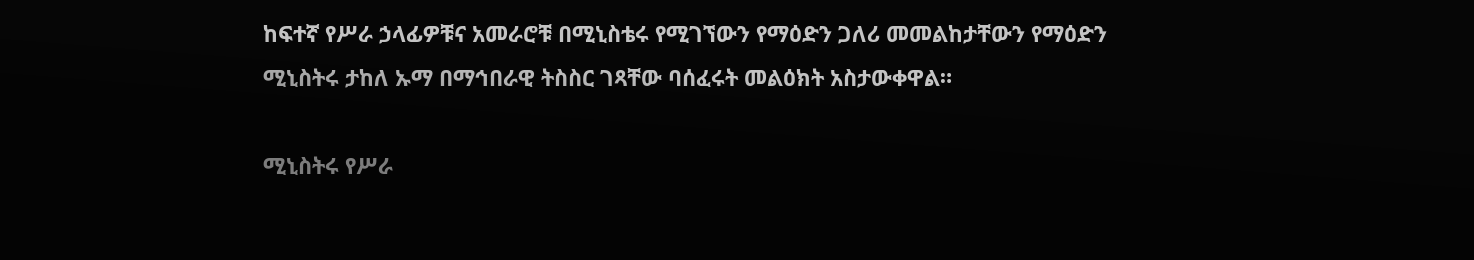ከፍተኛ የሥራ ኃላፊዎቹና አመራሮቹ በሚኒስቴሩ የሚገኘውን የማዕድን ጋለሪ መመልከታቸውን የማዕድን ሚኒስትሩ ታከለ ኡማ በማኅበራዊ ትስስር ገጻቸው ባሰፈሩት መልዕክት አስታውቀዋል።

ሚኒስትሩ የሥራ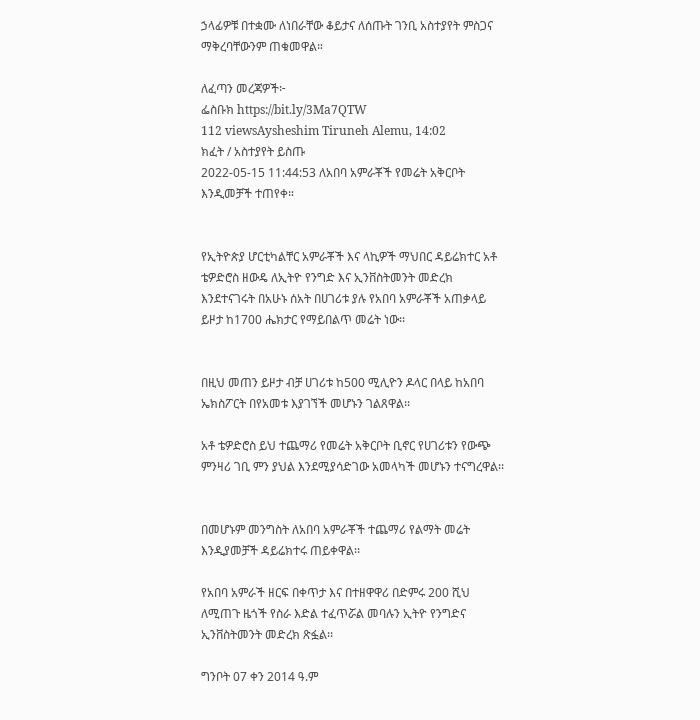ኃላፊዎቹ በተቋሙ ለነበራቸው ቆይታና ለሰጡት ገንቢ አስተያየት ምስጋና ማቅረባቸውንም ጠቁመዋል።

ለፈጣን መረጃዎች፦
ፌስቡክ https://bit.ly/3Ma7QTW
112 viewsAysheshim Tiruneh Alemu, 14:02
ክፈት / አስተያየት ይስጡ
2022-05-15 11:44:53 ለአበባ አምራቾች የመሬት አቅርቦት እንዲመቻች ተጠየቀ።


የኢትዮጵያ ሆርቲካልቸር አምራቾች እና ላኪዎች ማህበር ዳይሬክተር አቶ ቴዎድሮስ ዘውዴ ለኢትዮ የንግድ እና ኢንቨስትመንት መድረክ እንደተናገሩት በአሁኑ ሰአት በሀገሪቱ ያሉ የአበባ አምራቾች አጠቃላይ ይዞታ ከ1700 ሔክታር የማይበልጥ መሬት ነው፡፡


በዚህ መጠን ይዞታ ብቻ ሀገሪቱ ከ500 ሚሊዮን ዶላር በላይ ከአበባ ኤክስፖርት በየአመቱ እያገኘች መሆኑን ገልጸዋል፡፡

አቶ ቴዎድሮስ ይህ ተጨማሪ የመሬት አቅርቦት ቢኖር የሀገሪቱን የውጭ ምንዛሪ ገቢ ምን ያህል እንደሚያሳድገው አመላካች መሆኑን ተናግረዋል፡፡


በመሆኑም መንግስት ለአበባ አምራቾች ተጨማሪ የልማት መሬት እንዲያመቻች ዳይሬክተሩ ጠይቀዋል፡፡

የአበባ አምራች ዘርፍ በቀጥታ እና በተዘዋዋሪ በድምሩ 200 ሺህ ለሚጠጉ ዜጎች የስራ እድል ተፈጥሯል መባሉን ኢትዮ የንግድና ኢንቨስትመንት መድረክ ጽፏል፡፡

ግንቦት 07 ቀን 2014 ዓ.ም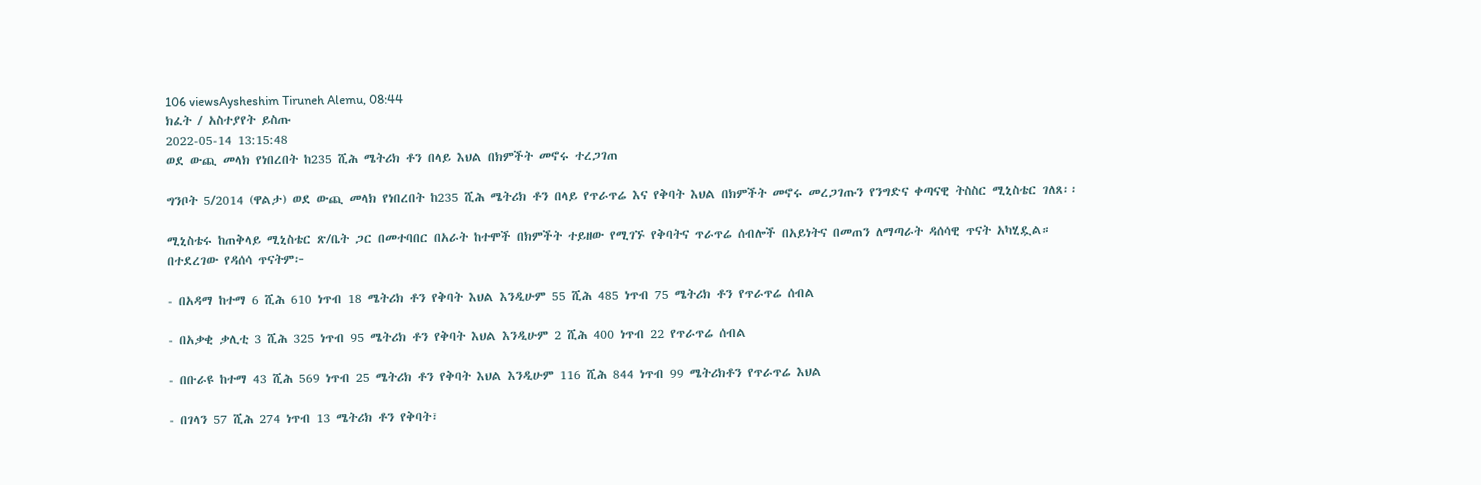106 viewsAysheshim Tiruneh Alemu, 08:44
ክፈት / አስተያየት ይስጡ
2022-05-14 13:15:48
ወደ ውጪ መላክ የነበረበት ከ235 ሺሕ ሜትሪክ ቶን በላይ እህል በክምችት መኖሩ ተረጋገጠ

ግንቦት 5/2014 (ዋልታ) ወደ ውጪ መላክ የነበረበት ከ235 ሺሕ ሜትሪክ ቶን በላይ የጥራጥሬ እና የቅባት እህል በክምችት መኖሩ መረጋገጡን የንግድና ቀጣናዊ ትስስር ሚኒስቴር ገለጸ፡፡

ሚኒስቴሩ ከጠቅላይ ሚኒስቴር ጽ/ቤት ጋር በመተባበር በአራት ከተሞች በክምችት ተይዘው የሚገኙ የቅባትና ጥራጥሬ ሰብሎች በአይነትና በመጠን ለማጣራት ዳሰሳዊ ጥናት አካሂዷል።
በተደረገው የዳሰሳ ጥናትም፦

- በአዳማ ከተማ 6 ሺሕ 610 ነጥብ 18 ሜትሪክ ቶን የቅባት እህል እንዲሁም 55 ሺሕ 485 ነጥብ 75 ሜትሪክ ቶን የጥራጥሬ ሰብል

- በአቃቂ ቃሊቲ 3 ሺሕ 325 ነጥብ 95 ሜትሪክ ቶን የቅባት እህል እንዲሁም 2 ሺሕ 400 ነጥብ 22 የጥራጥሬ ሰብል

- በቡራዩ ከተማ 43 ሺሕ 569 ነጥብ 25 ሜትሪክ ቶን የቅባት እህል እንዲሁም 116 ሺሕ 844 ነጥብ 99 ሜትሪክቶን የጥራጥሬ እህል

- በገላን 57 ሺሕ 274 ነጥብ 13 ሜትሪክ ቶን የቅባት፣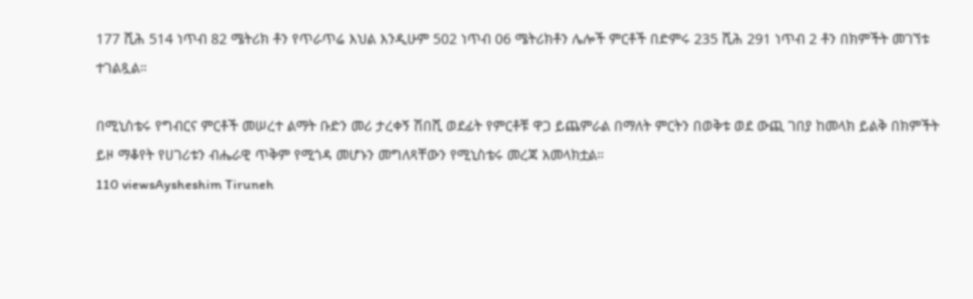177 ሺሕ 514 ነጥብ 82 ሜትሪክ ቶን የጥራጥሬ እህል እንዲሁም 502 ነጥብ 06 ሜትሪክቶን ሌሎች ምርቶች በድምሩ 235 ሺሕ 291 ነጥብ 2 ቶን በክምችት መገኘቱ ተገልጿል።

በሚኒስቴሩ የግብርና ምርቶች መሠረተ ልማት ቡድን መሪ ታረቀኝ ሽበሺ ወደፊት የምርቶቹ ዋጋ ይጨምራል በማለት ምርትን በወቅቱ ወደ ውጪ ገበያ ከመላክ ይልቅ በክምችት ይዞ ማቆየት የሀገሪቱን ብሔራዊ ጥቅም የሚጎዳ መሆኑን መግለጻቸውን የሚኒስቴሩ መረጃ አመላክቷል።
110 viewsAysheshim Tiruneh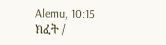Alemu, 10:15
ክፈት /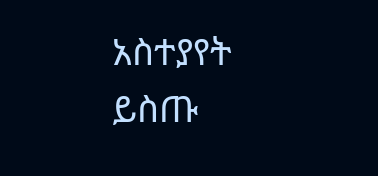አስተያየት ይስጡ